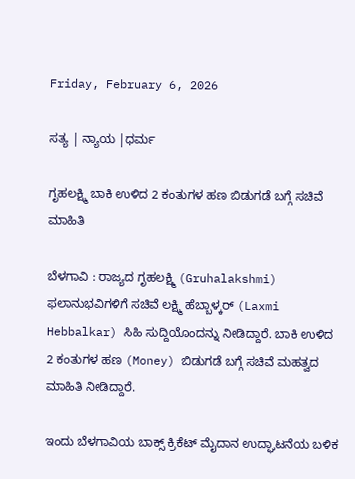Friday, February 6, 2026

ಸತ್ಯ | ನ್ಯಾಯ |ಧರ್ಮ

ಗೃಹಲಕ್ಷ್ಮಿ ಬಾಕಿ ಉಳಿದ 2 ಕಂತುಗಳ ಹಣ ಬಿಡುಗಡೆ ಬಗ್ಗೆ ಸಚಿವೆ ಮಾಹಿತಿ

ಬೆಳಗಾವಿ : ರಾಜ್ಯದ ಗೃಹಲಕ್ಷ್ಮಿ (Gruhalakshmi) ಫಲಾನುಭವಿಗಳಿಗೆ ಸಚಿವೆ ಲಕ್ಷ್ಮಿ ಹೆಬ್ಬಾಳ್ಕರ್ (Laxmi Hebbalkar) ಸಿಹಿ ಸುದ್ದಿಯೊಂದನ್ನು ನೀಡಿದ್ದಾರೆ. ಬಾಕಿ ಉಳಿದ 2 ಕಂತುಗಳ ಹಣ (Money) ಬಿಡುಗಡೆ ಬಗ್ಗೆ ಸಚಿವೆ ಮಹತ್ವದ ಮಾಹಿತಿ ನೀಡಿದ್ದಾರೆ.

ಇಂದು ಬೆಳಗಾವಿಯ ಬಾಕ್ಸ್ ಕ್ರಿಕೆಟ್ ಮೈದಾನ ಉದ್ಘಾಟನೆಯ ಬಳಿಕ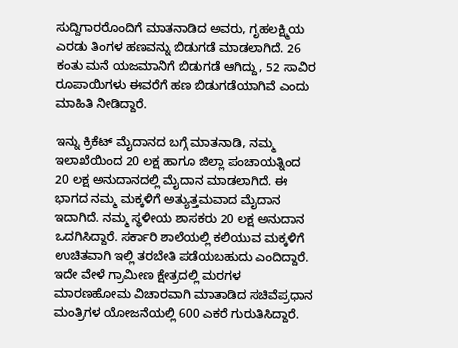ಸುದ್ದಿಗಾರರೊಂದಿಗೆ ಮಾತನಾಡಿದ ಅವರು, ಗೃಹಲಕ್ಷ್ಮಿಯ ಎರಡು ತಿಂಗಳ ಹಣವನ್ನು ಬಿಡುಗಡೆ ಮಾಡಲಾಗಿದೆ. 26 ಕಂತು ಮನೆ ಯಜಮಾನಿಗೆ ಬಿಡುಗಡೆ ಆಗಿದ್ದು, 52 ಸಾವಿರ ರೂಪಾಯಿಗಳು ಈವರೆಗೆ ಹಣ ಬಿಡುಗಡೆಯಾಗಿವೆ ಎಂದು ಮಾಹಿತಿ ನೀಡಿದ್ದಾರೆ.

ಇನ್ನು ಕ್ರಿಕೆಟ್‌ ಮೈದಾನದ ಬಗ್ಗೆ ಮಾತನಾಡಿ, ನಮ್ಮ ಇಲಾಖೆಯಿಂದ 20 ಲಕ್ಷ ಹಾಗೂ ಜಿಲ್ಲಾ ಪಂಚಾಯತ್ನಿಂದ 20 ಲಕ್ಷ ಅನುದಾನದಲ್ಲಿ ಮೈದಾನ ಮಾಡಲಾಗಿದೆ. ಈ ಭಾಗದ ನಮ್ಮ‌ ಮಕ್ಕಳಿಗೆ ಅತ್ಯುತ್ತಮವಾದ ಮೈದಾನ ಇದಾಗಿದೆ. ನಮ್ಮ ಸ್ಥಳೀಯ ಶಾಸಕರು 20 ಲಕ್ಷ ಅನುದಾನ ಒದಗಿಸಿದ್ದಾರೆ. ಸರ್ಕಾರಿ ಶಾಲೆಯಲ್ಲಿ ಕಲಿಯುವ ಮಕ್ಕಳಿಗೆ ಉಚಿತವಾಗಿ ಇಲ್ಲಿ ತರಬೇತಿ ಪಡೆಯಬಹುದು ಎಂದಿದ್ದಾರೆ. ಇದೇ ವೇಳೆ ಗ್ರಾಮೀಣ ಕ್ಷೇತ್ರದಲ್ಲಿ ಮರಗಳ ಮಾರಣಹೋಮ ವಿಚಾರವಾಗಿ ಮಾತಾಡಿದ ಸಚಿವೆಪ್ರಧಾನ ಮಂತ್ರಿಗಳ ಯೋಜನೆಯಲ್ಲಿ 600 ಎಕರೆ ಗುರುತಿಸಿದ್ದಾರೆ.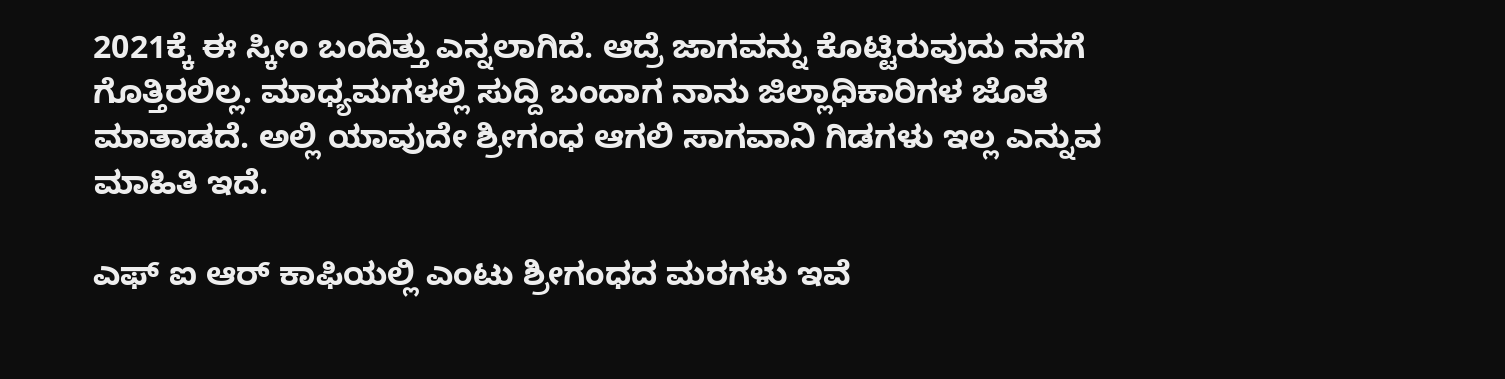2021ಕ್ಕೆ ಈ ಸ್ಕೀಂ ಬಂದಿತ್ತು ಎನ್ನಲಾಗಿದೆ. ಆದ್ರೆ ಜಾಗವನ್ನು ಕೊಟ್ಟಿರುವುದು ನನಗೆ ಗೊತ್ತಿರಲಿಲ್ಲ. ಮಾಧ್ಯಮಗಳಲ್ಲಿ ಸುದ್ದಿ ಬಂದಾಗ ನಾನು ಜಿಲ್ಲಾಧಿಕಾರಿಗಳ ಜೊತೆ ಮಾತಾಡದೆ. ಅಲ್ಲಿ ಯಾವುದೇ ಶ್ರೀಗಂಧ ಆಗಲಿ ಸಾಗವಾನಿ ಗಿಡಗಳು ಇಲ್ಲ ಎನ್ನುವ ಮಾಹಿತಿ ಇದೆ.

ಎಫ್ ಐ ಆರ್ ಕಾಫಿಯಲ್ಲಿ ಎಂಟು ಶ್ರೀಗಂಧದ ಮರಗಳು ಇವೆ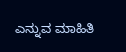ಎನ್ನುವ ಮಾಹಿತಿ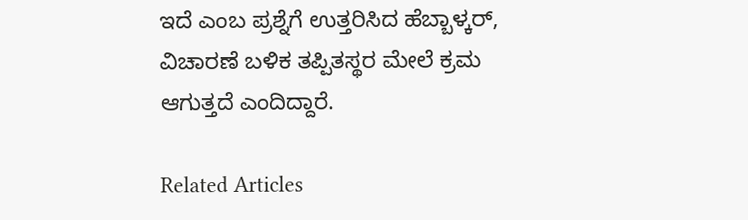ಇದೆ ಎಂಬ ಪ್ರಶ್ನೆಗೆ ಉತ್ತರಿಸಿದ ಹೆಬ್ಬಾಳ್ಕರ್, ವಿಚಾರಣೆ ಬಳಿಕ ತಪ್ಪಿತಸ್ಥರ ಮೇಲೆ ಕ್ರಮ ಆಗುತ್ತದೆ ಎಂದಿದ್ದಾರೆ.

Related Articles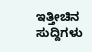ಇತ್ತೀಚಿನ ಸುದ್ದಿಗಳು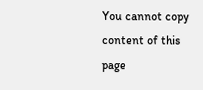You cannot copy content of this page